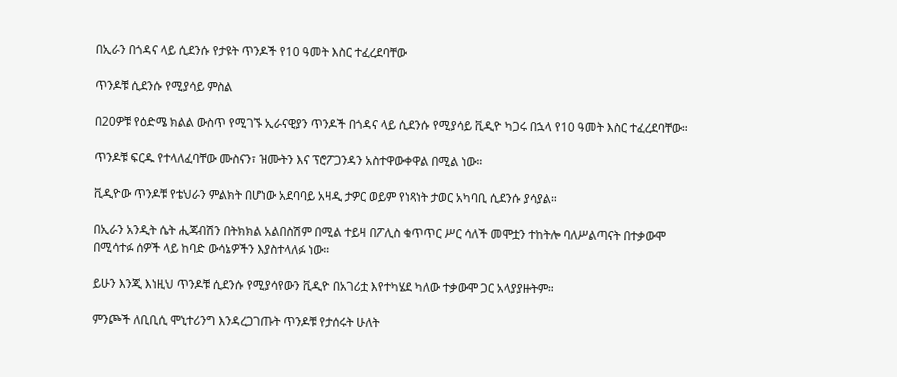በኢራን በጎዳና ላይ ሲደንሱ የታዩት ጥንዶች የ10 ዓመት እስር ተፈረደባቸው

ጥንዶቹ ሲደንሱ የሚያሳይ ምስል

በ20ዎቹ የዕድሜ ክልል ውስጥ የሚገኙ ኢራናዊያን ጥንዶች በጎዳና ላይ ሲደንሱ የሚያሳይ ቪዲዮ ካጋሩ በኋላ የ10 ዓመት እስር ተፈረደባቸው።

ጥንዶቹ ፍርዱ የተላለፈባቸው ሙስናን፣ ዝሙትን እና ፕሮፖጋንዳን አስተዋውቀዋል በሚል ነው።

ቪዲዮው ጥንዶቹ የቴህራን ምልክት በሆነው አደባባይ አዛዲ ታዎር ወይም የነጻነት ታወር አካባቢ ሲደንሱ ያሳያል።

በኢራን አንዲት ሴት ሒጃብሽን በትክክል አልበስሽም በሚል ተይዛ በፖሊስ ቁጥጥር ሥር ሳለች መሞቷን ተከትሎ ባለሥልጣናት በተቃውሞ በሚሳተፉ ሰዎች ላይ ከባድ ውሳኔዎችን እያስተላለፉ ነው።

ይሁን እንጂ እነዚህ ጥንዶቹ ሲደንሱ የሚያሳየውን ቪዲዮ በአገሪቷ እየተካሄደ ካለው ተቃውሞ ጋር አላያያዙትም።

ምንጮች ለቢቢሲ ሞኒተሪንግ እንዳረጋገጡት ጥንዶቹ የታሰሩት ሁለት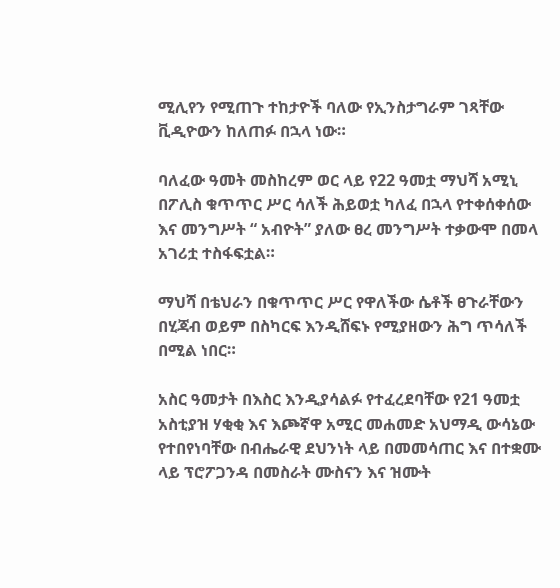ሚሊየን የሚጠጉ ተከታዮች ባለው የኢንስታግራም ገጻቸው ቪዲዮውን ከለጠፉ በኋላ ነው።

ባለፈው ዓመት መስከረም ወር ላይ የ22 ዓመቷ ማህሻ አሚኒ በፖሊስ ቁጥጥር ሥር ሳለች ሕይወቷ ካለፈ በኋላ የተቀሰቀሰው እና መንግሥት “ አብዮት” ያለው ፀረ መንግሥት ተቃውሞ በመላ አገሪቷ ተስፋፍቷል።

ማህሻ በቴህራን በቁጥጥር ሥር የዋለችው ሴቶች ፀጉራቸውን በሂጃብ ወይም በስካርፍ እንዲሸፍኑ የሚያዘውን ሕግ ጥሳለች በሚል ነበር።

አስር ዓመታት በእስር እንዲያሳልፉ የተፈረደባቸው የ21 ዓመቷ አስቲያዝ ሃቂቂ እና እጮኛዋ አሚር መሐመድ አህማዲ ውሳኔው የተበየነባቸው በብሔራዊ ደህንነት ላይ በመመሳጠር እና በተቋሙ ላይ ፕሮፖጋንዳ በመስራት ሙስናን እና ዝሙት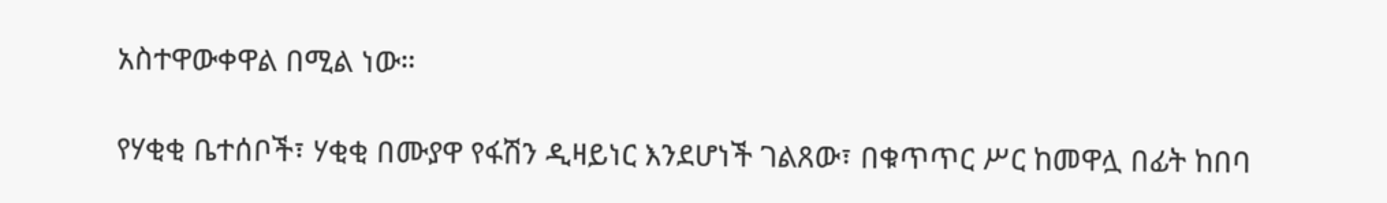አስተዋውቀዋል በሚል ነው።

የሃቂቂ ቤተሰቦች፣ ሃቂቂ በሙያዋ የፋሽን ዲዛይነር እንደሆነች ገልጸው፣ በቁጥጥር ሥር ከመዋሏ በፊት ከበባ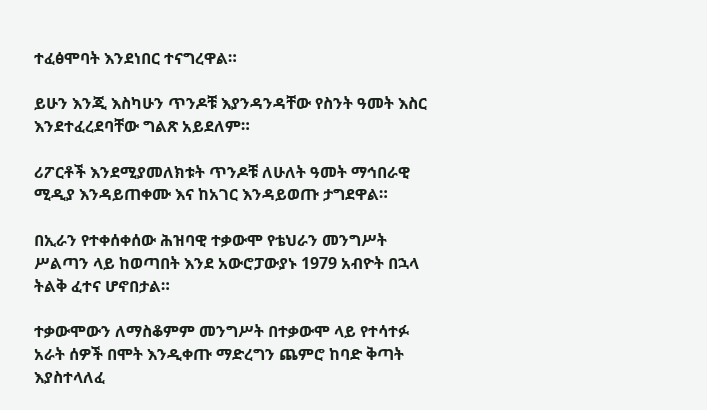ተፈፅሞባት እንደነበር ተናግረዋል።

ይሁን እንጂ እስካሁን ጥንዶቹ እያንዳንዳቸው የስንት ዓመት እስር እንደተፈረደባቸው ግልጽ አይደለም።

ሪፖርቶች እንደሚያመለክቱት ጥንዶቹ ለሁለት ዓመት ማኅበራዊ ሚዲያ እንዳይጠቀሙ እና ከአገር እንዳይወጡ ታግደዋል።

በኢራን የተቀሰቀሰው ሕዝባዊ ተቃውሞ የቴህራን መንግሥት ሥልጣን ላይ ከወጣበት እንደ አውሮፓውያኑ 1979 አብዮት በኋላ ትልቅ ፈተና ሆኖበታል።

ተቃውሞውን ለማስቆምም መንግሥት በተቃውሞ ላይ የተሳተፉ አራት ሰዎች በሞት እንዲቀጡ ማድረግን ጨምሮ ከባድ ቅጣት እያስተላለፈ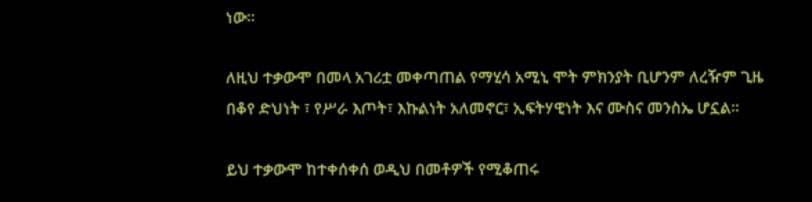ነው።

ለዚህ ተቃውሞ በመላ አገሪቷ መቀጣጠል የማሂሳ አሚኒ ሞት ምክንያት ቢሆንም ለረዥም ጊዜ በቆየ ድህነት ፣ የሥራ እጦት፣ እኩልነት አለመኖር፣ ኢፍትሃዊነት እና ሙስና መንስኤ ሆኗል።

ይህ ተቃውሞ ከተቀሰቀሰ ወዲህ በመቶዎች የሚቆጠሩ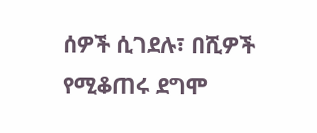ሰዎች ሲገደሉ፣ በሺዎች የሚቆጠሩ ደግሞ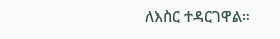ለእስር ተዳርገዋል።